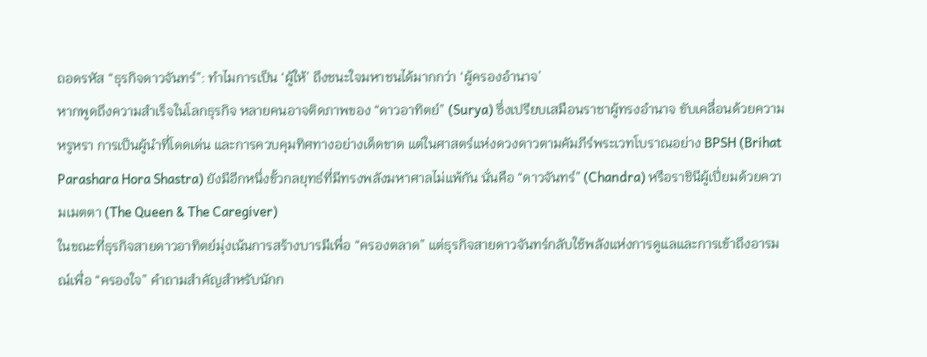ถอดรหัส “ธุรกิจดาวจันทร์”: ทำไมการเป็น ‘ผู้ให้’ ถึงชนะใจมหาชนได้มากกว่า ‘ผู้ครองอำนาจ’
หากพูดถึงความสำเร็จในโลกธุรกิจ หลายคนอาจติดภาพของ “ดาวอาทิตย์” (Surya) ซึ่งเปรียบเสมือนราชาผู้ทรงอำนาจ ขับเคลื่อนด้วยความหรูหรา การเป็นผู้นำที่โดดเด่น และการควบคุมทิศทางอย่างเด็ดขาด แต่ในศาสตร์แห่งดวงดาวตามคัมภีร์พระเวทโบราณอย่าง BPSH (Brihat Parashara Hora Shastra) ยังมีอีกหนึ่งขั้วกลยุทธ์ที่มีทรงพลังมหาศาลไม่แพ้กัน นั่นคือ “ดาวจันทร์” (Chandra) หรือราชินีผู้เปี่ยมด้วยความเมตตา (The Queen & The Caregiver)
ในขณะที่ธุรกิจสายดาวอาทิตย์มุ่งเน้นการสร้างบารมีเพื่อ “ครองตลาด” แต่ธุรกิจสายดาวจันทร์กลับใช้พลังแห่งการดูแลและการเข้าถึงอารมณ์เพื่อ “ครองใจ” คำถามสำคัญสำหรับนักก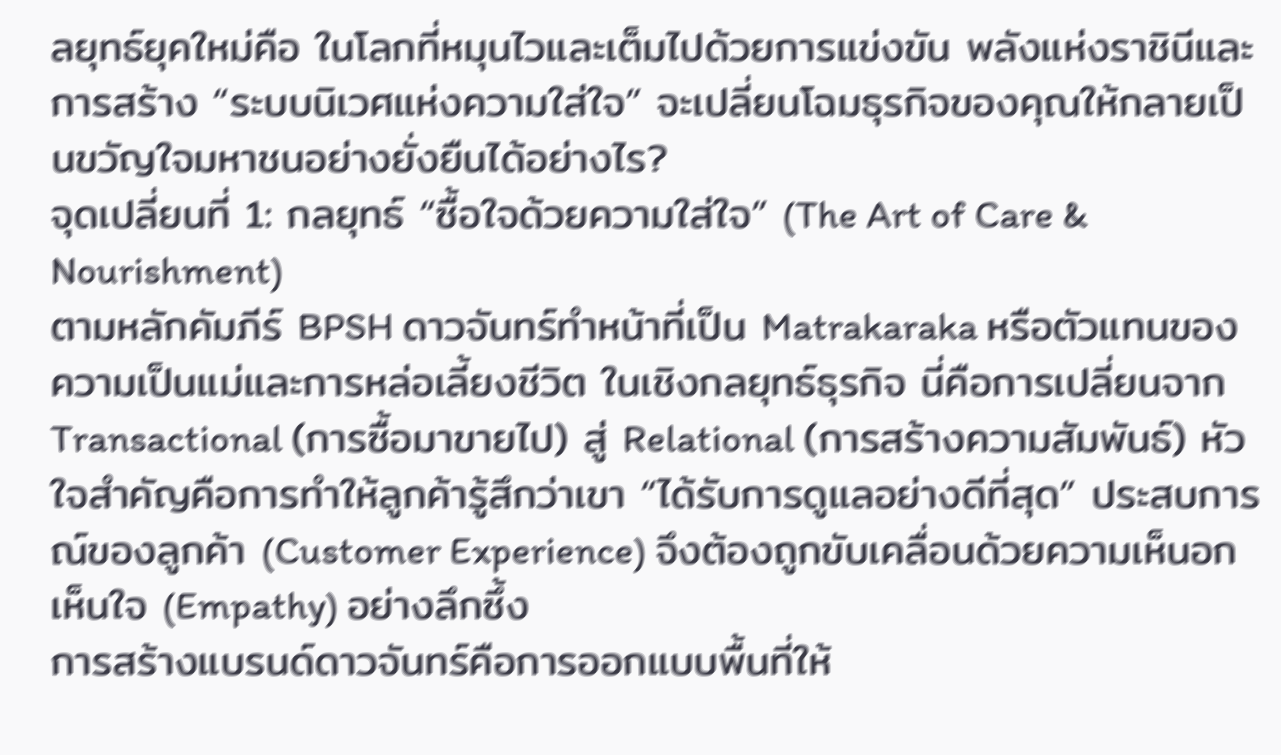ลยุทธ์ยุคใหม่คือ ในโลกที่หมุนไวและเต็มไปด้วยการแข่งขัน พลังแห่งราชินีและการสร้าง “ระบบนิเวศแห่งความใส่ใจ” จะเปลี่ยนโฉมธุรกิจของคุณให้กลายเป็นขวัญใจมหาชนอย่างยั่งยืนได้อย่างไร?
จุดเปลี่ยนที่ 1: กลยุทธ์ “ซื้อใจด้วยความใส่ใจ” (The Art of Care & Nourishment)
ตามหลักคัมภีร์ BPSH ดาวจันทร์ทำหน้าที่เป็น Matrakaraka หรือตัวแทนของความเป็นแม่และการหล่อเลี้ยงชีวิต ในเชิงกลยุทธ์ธุรกิจ นี่คือการเปลี่ยนจาก Transactional (การซื้อมาขายไป) สู่ Relational (การสร้างความสัมพันธ์) หัวใจสำคัญคือการทำให้ลูกค้ารู้สึกว่าเขา “ได้รับการดูแลอย่างดีที่สุด” ประสบการณ์ของลูกค้า (Customer Experience) จึงต้องถูกขับเคลื่อนด้วยความเห็นอกเห็นใจ (Empathy) อย่างลึกซึ้ง
การสร้างแบรนด์ดาวจันทร์คือการออกแบบพื้นที่ให้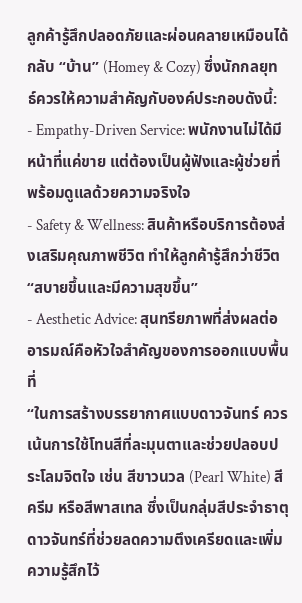ลูกค้ารู้สึกปลอดภัยและผ่อนคลายเหมือนได้กลับ “บ้าน” (Homey & Cozy) ซึ่งนักกลยุทธ์ควรให้ความสำคัญกับองค์ประกอบดังนี้:
- Empathy-Driven Service: พนักงานไม่ได้มีหน้าที่แค่ขาย แต่ต้องเป็นผู้ฟังและผู้ช่วยที่พร้อมดูแลด้วยความจริงใจ
- Safety & Wellness: สินค้าหรือบริการต้องส่งเสริมคุณภาพชีวิต ทำให้ลูกค้ารู้สึกว่าชีวิต “สบายขึ้นและมีความสุขขึ้น”
- Aesthetic Advice: สุนทรียภาพที่ส่งผลต่ออารมณ์คือหัวใจสำคัญของการออกแบบพื้นที่
“ในการสร้างบรรยากาศแบบดาวจันทร์ ควรเน้นการใช้โทนสีที่ละมุนตาและช่วยปลอบประโลมจิตใจ เช่น สีขาวนวล (Pearl White) สีครีม หรือสีพาสเทล ซึ่งเป็นกลุ่มสีประจำธาตุดาวจันทร์ที่ช่วยลดความตึงเครียดและเพิ่มความรู้สึกไว้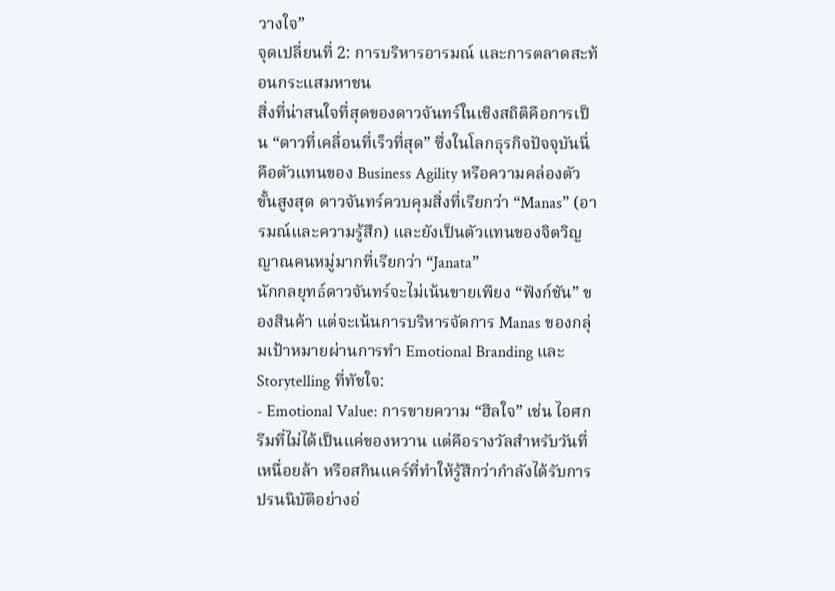วางใจ”
จุดเปลี่ยนที่ 2: การบริหารอารมณ์ และการตลาดสะท้อนกระแสมหาชน
สิ่งที่น่าสนใจที่สุดของดาวจันทร์ในเชิงสถิติคือการเป็น “ดาวที่เคลื่อนที่เร็วที่สุด” ซึ่งในโลกธุรกิจปัจจุบันนี่คือตัวแทนของ Business Agility หรือความคล่องตัวขั้นสูงสุด ดาวจันทร์ควบคุมสิ่งที่เรียกว่า “Manas” (อารมณ์และความรู้สึก) และยังเป็นตัวแทนของจิตวิญญาณคนหมู่มากที่เรียกว่า “Janata”
นักกลยุทธ์ดาวจันทร์จะไม่เน้นขายเพียง “ฟังก์ชัน” ของสินค้า แต่จะเน้นการบริหารจัดการ Manas ของกลุ่มเป้าหมายผ่านการทำ Emotional Branding และ Storytelling ที่ทัชใจ:
- Emotional Value: การขายความ “ฮีลใจ” เช่น ไอศกรีมที่ไม่ได้เป็นแค่ของหวาน แต่คือรางวัลสำหรับวันที่เหนื่อยล้า หรือสกินแคร์ที่ทำให้รู้สึกว่ากำลังได้รับการปรนนิบัติอย่างอ่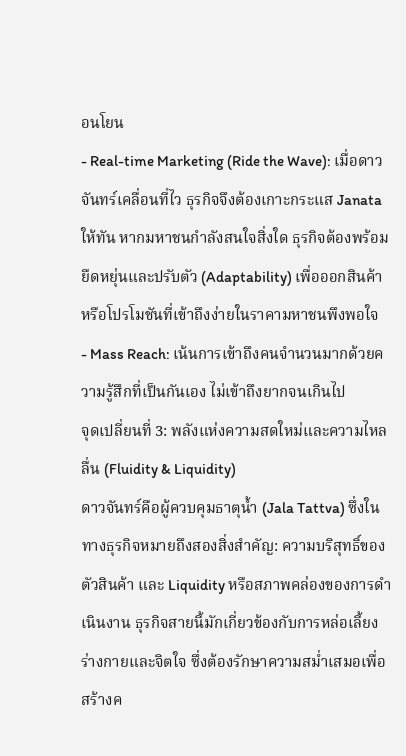อนโยน
- Real-time Marketing (Ride the Wave): เมื่อดาวจันทร์เคลื่อนที่ไว ธุรกิจจึงต้องเกาะกระแส Janata ให้ทัน หากมหาชนกำลังสนใจสิ่งใด ธุรกิจต้องพร้อมยืดหยุ่นและปรับตัว (Adaptability) เพื่อออกสินค้าหรือโปรโมชันที่เข้าถึงง่ายในราคามหาชนพึงพอใจ
- Mass Reach: เน้นการเข้าถึงคนจำนวนมากด้วยความรู้สึกที่เป็นกันเอง ไม่เข้าถึงยากจนเกินไป
จุดเปลี่ยนที่ 3: พลังแห่งความสดใหม่และความไหลลื่น (Fluidity & Liquidity)
ดาวจันทร์คือผู้ควบคุมธาตุน้ำ (Jala Tattva) ซึ่งในทางธุรกิจหมายถึงสองสิ่งสำคัญ: ความบริสุทธิ์ของตัวสินค้า และ Liquidity หรือสภาพคล่องของการดำเนินงาน ธุรกิจสายนี้มักเกี่ยวข้องกับการหล่อเลี้ยงร่างกายและจิตใจ ซึ่งต้องรักษาความสม่ำเสมอเพื่อสร้างค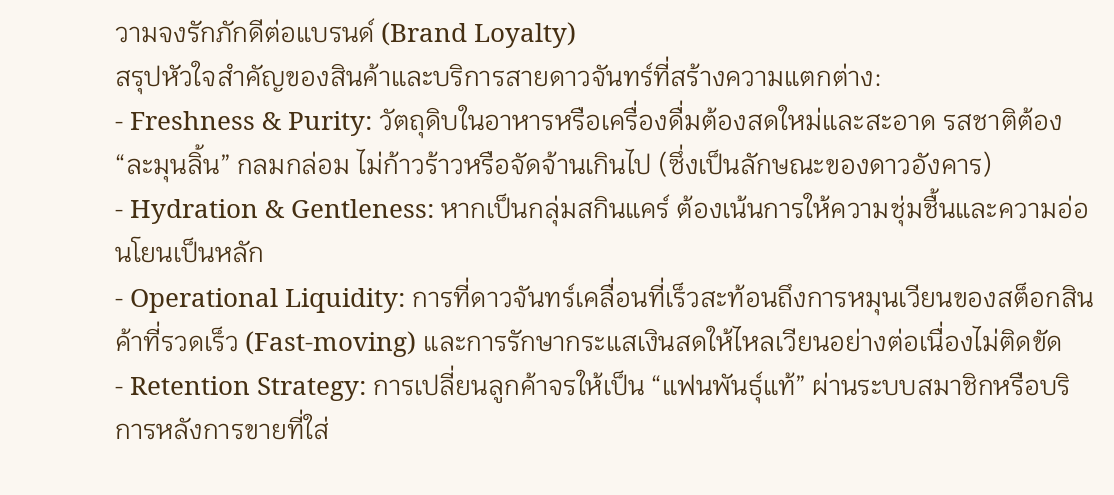วามจงรักภักดีต่อแบรนด์ (Brand Loyalty)
สรุปหัวใจสำคัญของสินค้าและบริการสายดาวจันทร์ที่สร้างความแตกต่าง:
- Freshness & Purity: วัตถุดิบในอาหารหรือเครื่องดื่มต้องสดใหม่และสะอาด รสชาติต้อง “ละมุนลิ้น” กลมกล่อม ไม่ก้าวร้าวหรือจัดจ้านเกินไป (ซึ่งเป็นลักษณะของดาวอังคาร)
- Hydration & Gentleness: หากเป็นกลุ่มสกินแคร์ ต้องเน้นการให้ความชุ่มชื้นและความอ่อนโยนเป็นหลัก
- Operational Liquidity: การที่ดาวจันทร์เคลื่อนที่เร็วสะท้อนถึงการหมุนเวียนของสต็อกสินค้าที่รวดเร็ว (Fast-moving) และการรักษากระแสเงินสดให้ไหลเวียนอย่างต่อเนื่องไม่ติดขัด
- Retention Strategy: การเปลี่ยนลูกค้าจรให้เป็น “แฟนพันธุ์แท้” ผ่านระบบสมาชิกหรือบริการหลังการขายที่ใส่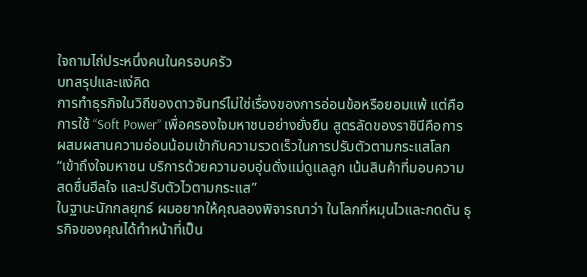ใจถามไถ่ประหนึ่งคนในครอบครัว
บทสรุปและแง่คิด
การทำธุรกิจในวิถีของดาวจันทร์ไม่ใช่เรื่องของการอ่อนข้อหรือยอมแพ้ แต่คือการใช้ “Soft Power” เพื่อครองใจมหาชนอย่างยั่งยืน สูตรลัดของราชินีคือการผสมผสานความอ่อนน้อมเข้ากับความรวดเร็วในการปรับตัวตามกระแสโลก
“เข้าถึงใจมหาชน บริการด้วยความอบอุ่นดั่งแม่ดูแลลูก เน้นสินค้าที่มอบความสดชื่นฮีลใจ และปรับตัวไวตามกระแส”
ในฐานะนักกลยุทธ์ ผมอยากให้คุณลองพิจารณาว่า ในโลกที่หมุนไวและกดดัน ธุรกิจของคุณได้ทำหน้าที่เป็น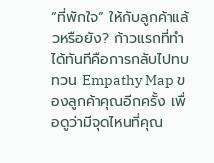“ที่พักใจ” ให้กับลูกค้าแล้วหรือยัง? ก้าวแรกที่ทำได้ทันทีคือการกลับไปทบทวน Empathy Map ของลูกค้าคุณอีกครั้ง เพื่อดูว่ามีจุดไหนที่คุณ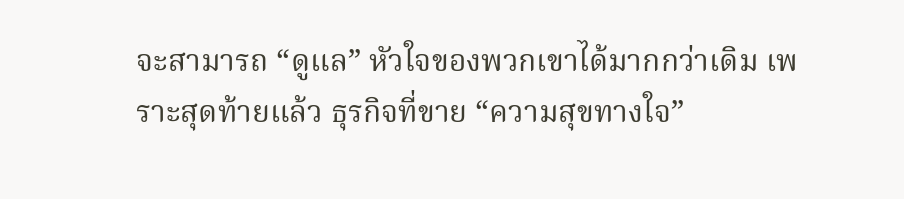จะสามารถ “ดูแล” หัวใจของพวกเขาได้มากกว่าเดิม เพราะสุดท้ายแล้ว ธุรกิจที่ขาย “ความสุขทางใจ”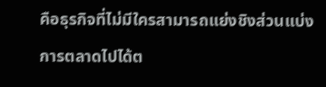คือธุรกิจที่ไม่มีใครสามารถแย่งชิงส่วนแบ่งการตลาดไปได้ต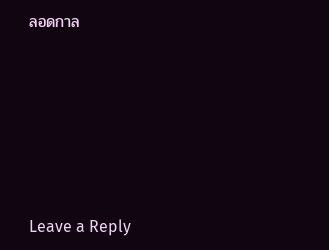ลอดกาล









Leave a Reply